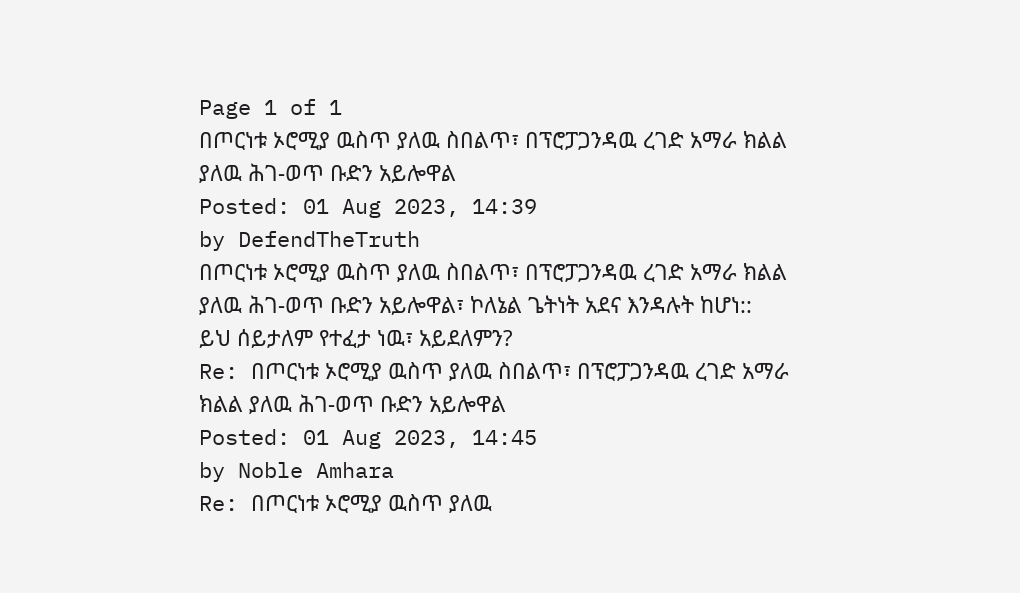Page 1 of 1
በጦርነቱ ኦሮሚያ ዉስጥ ያለዉ ስበልጥ፣ በፕሮፓጋንዳዉ ረገድ አማራ ክልል ያለዉ ሕገ-ወጥ ቡድን አይሎዋል
Posted: 01 Aug 2023, 14:39
by DefendTheTruth
በጦርነቱ ኦሮሚያ ዉስጥ ያለዉ ስበልጥ፣ በፕሮፓጋንዳዉ ረገድ አማራ ክልል ያለዉ ሕገ-ወጥ ቡድን አይሎዋል፣ ኮለኔል ጌትነት አደና እንዳሉት ከሆነ::
ይህ ሰይታለም የተፈታ ነዉ፣ አይደለምን?
Re: በጦርነቱ ኦሮሚያ ዉስጥ ያለዉ ስበልጥ፣ በፕሮፓጋንዳዉ ረገድ አማራ ክልል ያለዉ ሕገ-ወጥ ቡድን አይሎዋል
Posted: 01 Aug 2023, 14:45
by Noble Amhara
Re: በጦርነቱ ኦሮሚያ ዉስጥ ያለዉ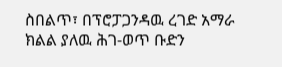ስበልጥ፣ በፕሮፓጋንዳዉ ረገድ አማራ ክልል ያለዉ ሕገ-ወጥ ቡድን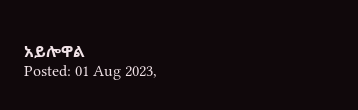አይሎዋል
Posted: 01 Aug 2023,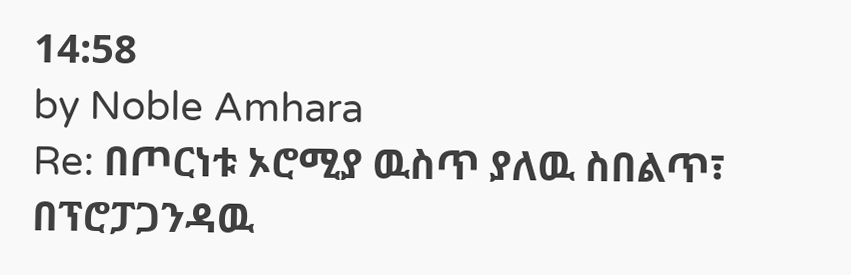14:58
by Noble Amhara
Re: በጦርነቱ ኦሮሚያ ዉስጥ ያለዉ ስበልጥ፣ በፕሮፓጋንዳዉ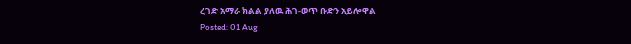ረገድ አማራ ክልል ያለዉ ሕገ-ወጥ ቡድን አይሎዋል
Posted: 01 Aug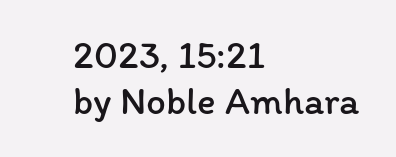2023, 15:21
by Noble Amhara